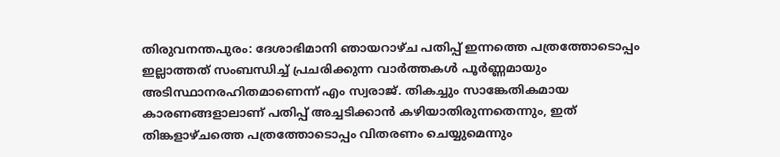തിരുവനന്തപുരം: ദേശാഭിമാനി ഞായറാഴ്ച പതിപ്പ് ഇന്നത്തെ പത്രത്തോടൊപ്പം ഇല്ലാത്തത് സംബന്ധിച്ച് പ്രചരിക്കുന്ന വാർത്തകൾ പൂർണ്ണമായും അടിസ്ഥാനരഹിതമാണെന്ന് എം സ്വരാജ്. തികച്ചും സാങ്കേതികമായ കാരണങ്ങളാലാണ് പതിപ്പ് അച്ചടിക്കാൻ കഴിയാതിരുന്നതെന്നും, ഇത് തിങ്കളാഴ്ചത്തെ പത്രത്തോടൊപ്പം വിതരണം ചെയ്യുമെന്നും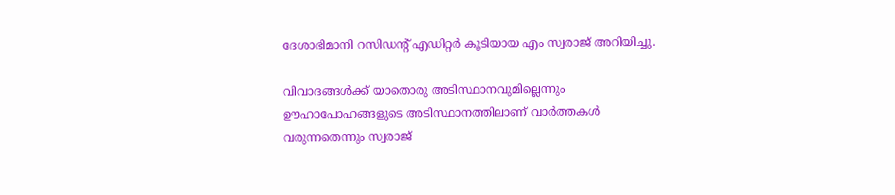ദേശാഭിമാനി റസിഡന്റ് എഡിറ്റര്‍ കൂടിയായ എം സ്വരാജ് അറിയിച്ചു.

വിവാദങ്ങള്‍ക്ക് യാതൊരു അടിസ്ഥാനവുമില്ലെന്നും ഊഹാപോഹങ്ങളുടെ അടിസ്ഥാനത്തിലാണ് വാര്‍ത്തകള്‍ വരുന്നതെന്നും സ്വരാജ്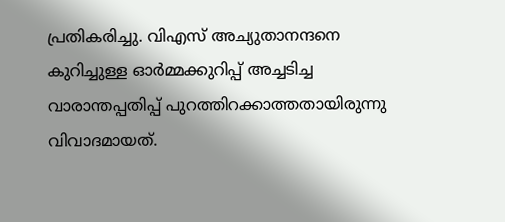പ്രതികരിച്ചു. വിഎസ് അച്യുതാനന്ദനെ കുറിച്ചുള്ള ഓര്‍മ്മക്കുറിപ്പ് അച്ചടിച്ച വാരാന്തപ്പതിപ്പ് പുറത്തിറക്കാത്തതായിരുന്നു വിവാദമായത്.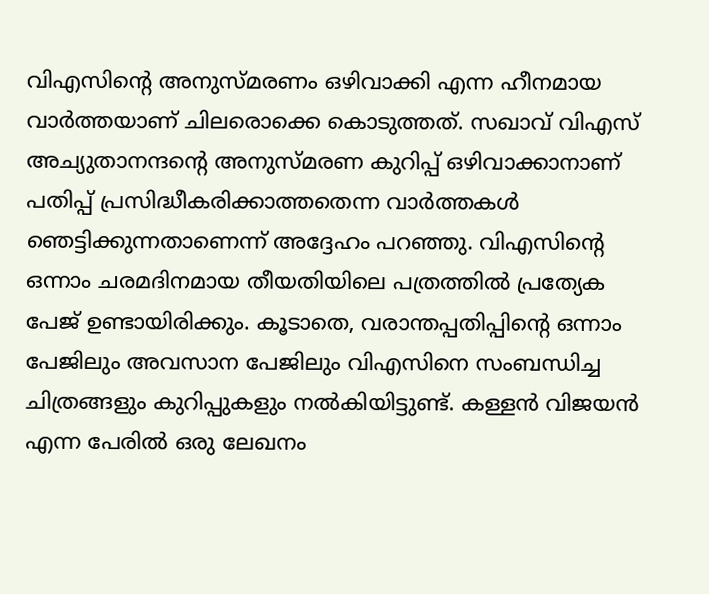വിഎസിന്റെ അനുസ്മരണം ഒഴിവാക്കി എന്ന ഹീനമായ വാര്‍ത്തയാണ് ചിലരൊക്കെ കൊടുത്തത്. സഖാവ് വിഎസ് അച്യുതാനന്ദന്റെ അനുസ്മരണ കുറിപ്പ് ഒഴിവാക്കാനാണ് പതിപ്പ് പ്രസിദ്ധീകരിക്കാത്തതെന്ന വാർത്തകൾ ഞെട്ടിക്കുന്നതാണെന്ന് അദ്ദേഹം പറഞ്ഞു. വിഎസിന്റെ ഒന്നാം ചരമദിനമായ തീയതിയിലെ പത്രത്തിൽ പ്രത്യേക പേജ് ഉണ്ടായിരിക്കും. കൂടാതെ, വരാന്തപ്പതിപ്പിന്റെ ഒന്നാം പേജിലും അവസാന പേജിലും വിഎസിനെ സംബന്ധിച്ച ചിത്രങ്ങളും കുറിപ്പുകളും നൽകിയിട്ടുണ്ട്. കള്ളന്‍ വിജയന്‍ എന്ന പേരില്‍ ഒരു ലേഖനം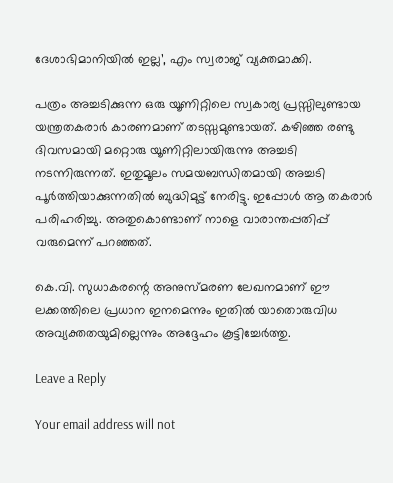ദേശാഭിമാനിയില്‍ ഇല്ല’, എം സ്വരാജ് വ്യക്തമാക്കി.

പത്രം അച്ചടിക്കുന്ന ഒരു യൂണിറ്റിലെ സ്വകാര്യ പ്രസ്സിലുണ്ടായ യന്ത്രതകരാർ കാരണമാണ് തടസ്സമുണ്ടായത്. കഴിഞ്ഞ രണ്ടു ദിവസമായി മറ്റൊരു യൂണിറ്റിലായിരുന്നു അച്ചടി നടന്നിരുന്നത്. ഇതുമൂലം സമയബന്ധിതമായി അച്ചടി പൂർത്തിയാക്കുന്നതില്‍ ബുദ്ധിമുട്ട് നേരിട്ടു. ഇപ്പോള്‍ ആ തകരാര്‍ പരിഹരിച്ചു. അതുകൊണ്ടാണ് നാളെ വാരാന്തപ്പതിപ്പ് വരുമെന്ന് പറഞ്ഞത്.

കെ.വി. സുധാകരന്റെ അനുസ്മരണ ലേഖനമാണ് ഈ ലക്കത്തിലെ പ്രധാന ഇനമെന്നും ഇതിൽ യാതൊരുവിധ അവ്യക്തതയുമില്ലെന്നും അദ്ദേഹം കൂട്ടിച്ചേർത്തു.

Leave a Reply

Your email address will not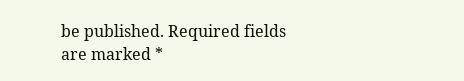be published. Required fields are marked *